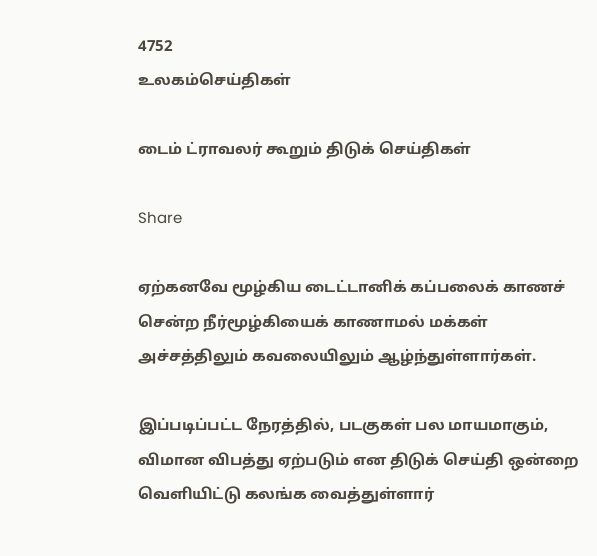4752
உலகம்செய்திகள்

டைம் ட்ராவலர் கூறும் திடுக் செய்திகள்

Share

ஏற்கனவே மூழ்கிய டைட்டானிக் கப்பலைக் காணச் சென்ற நீர்மூழ்கியைக் காணாமல் மக்கள் அச்சத்திலும் கவலையிலும் ஆழ்ந்துள்ளார்கள்.

இப்படிப்பட்ட நேரத்தில், படகுகள் பல மாயமாகும், விமான விபத்து ஏற்படும் என திடுக் செய்தி ஒன்றை வெளியிட்டு கலங்க வைத்துள்ளார்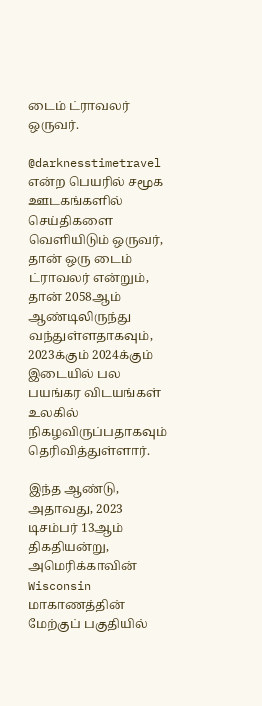டைம் ட்ராவலர் ஒருவர்.

@darknesstimetravel என்ற பெயரில் சமூக ஊடகங்களில் செய்திகளை வெளியிடும் ஒருவர், தான் ஒரு டைம் ட்ராவலர் என்றும், தான் 2058ஆம் ஆண்டிலிருந்து வந்துள்ளதாகவும், 2023க்கும் 2024க்கும் இடையில் பல பயங்கர விடயங்கள் உலகில் நிகழவிருப்பதாகவும் தெரிவித்துள்ளார்.

இந்த ஆண்டு, அதாவது, 2023 டிசம்பர் 13ஆம் திகதியன்று, அமெரிக்காவின் Wisconsin மாகாணத்தின் மேற்குப் பகுதியில்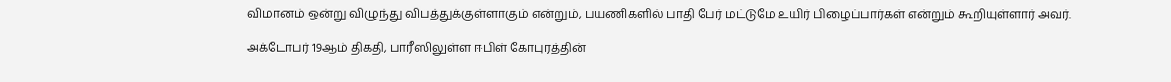விமானம் ஒன்று விழுந்து விபத்துக்குள்ளாகும் என்றும், பயணிகளில் பாதி பேர் மட்டுமே உயிர் பிழைப்பார்கள் என்றும் கூறியுள்ளார் அவர்.

அக்டோபர் 19ஆம் திகதி, பாரீஸிலுள்ள ஈபிள் கோபுரத்தின்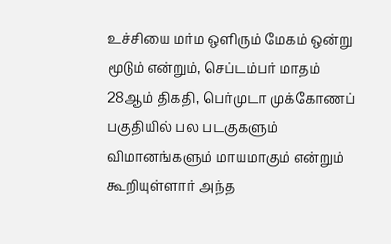உச்சியை மர்ம ஒளிரும் மேகம் ஒன்று மூடும் என்றும், செப்டம்பர் மாதம் 28ஆம் திகதி, பெர்முடா முக்கோணப் பகுதியில் பல படகுகளும் விமானங்களும் மாயமாகும் என்றும் கூறியுள்ளார் அந்த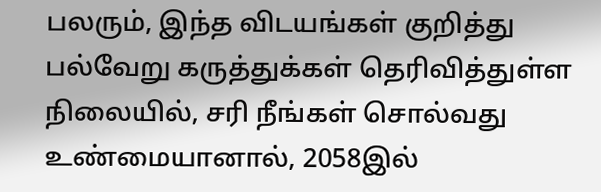பலரும், இந்த விடயங்கள் குறித்து பல்வேறு கருத்துக்கள் தெரிவித்துள்ள நிலையில், சரி நீங்கள் சொல்வது உண்மையானால், 2058இல்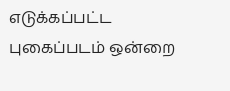எடுக்கப்பட்ட புகைப்படம் ஒன்றை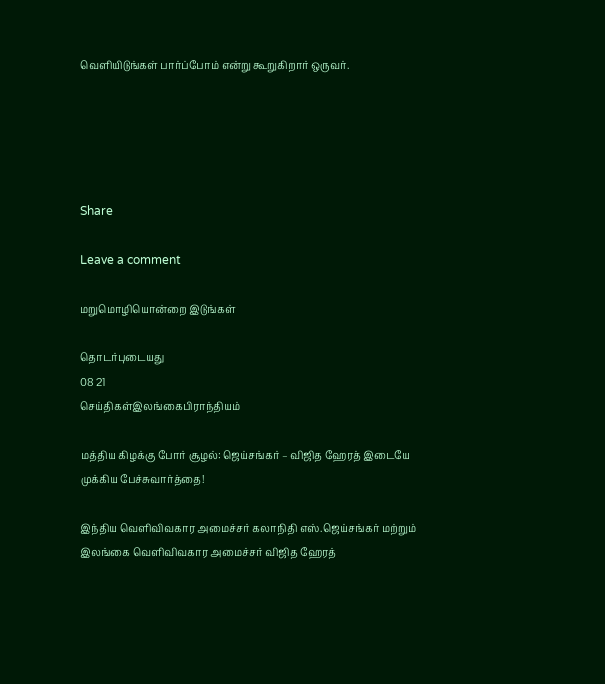வெளியிடுங்கள் பார்ப்போம் என்று கூறுகிறார் ஒருவர்.





Share

Leave a comment

மறுமொழியொன்றை இடுங்கள்

தொடர்புடையது
08 21
செய்திகள்இலங்கைபிராந்தியம்

மத்திய கிழக்கு போர் சூழல்: ஜெய்சங்கர் – விஜித ஹேரத் இடையே முக்கிய பேச்சுவார்த்தை!

இந்திய வெளிவிவகார அமைச்சர் கலாநிதி எஸ்.ஜெய்சங்கர் மற்றும் இலங்கை வெளிவிவகார அமைச்சர் விஜித ஹேரத்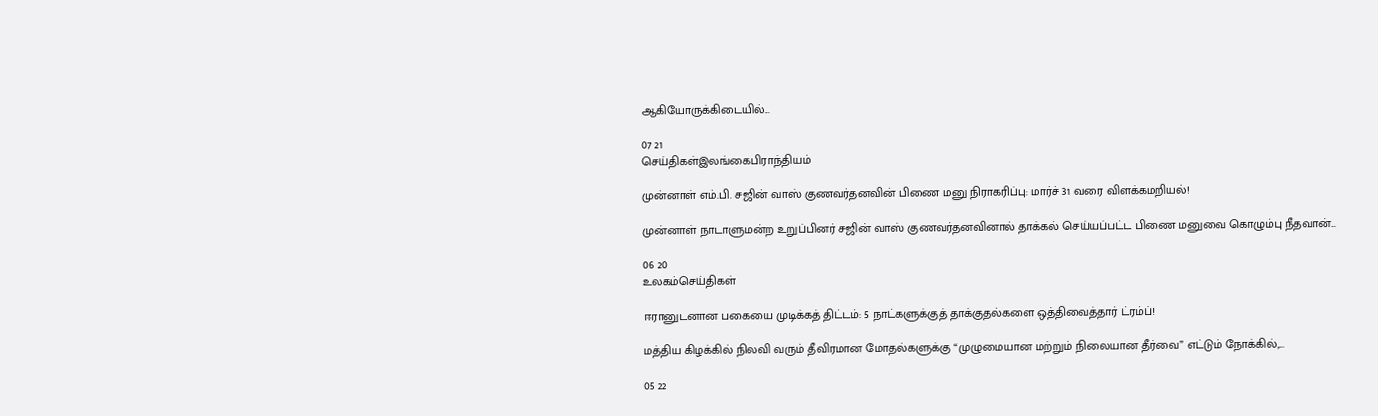ஆகியோருக்கிடையில்...

07 21
செய்திகள்இலங்கைபிராந்தியம்

முன்னாள் எம்.பி. சஜின் வாஸ் குணவர்தனவின் பிணை மனு நிராகரிப்பு: மார்ச் 31 வரை விளக்கமறியல்!

முன்னாள் நாடாளுமன்ற உறுப்பினர் சஜின் வாஸ் குணவர்தனவினால் தாக்கல் செய்யப்பட்ட பிணை மனுவை கொழும்பு நீதவான்...

06 20
உலகம்செய்திகள்

ஈரானுடனான பகையை முடிக்கத் திட்டம்: 5 நாட்களுக்குத் தாக்குதல்களை ஒத்திவைத்தார் ட்ரம்ப்!

மத்திய கிழக்கில் நிலவி வரும் தீவிரமான மோதல்களுக்கு “முழுமையான மற்றும் நிலையான தீர்வை” எட்டும் நோக்கில்,...

05 22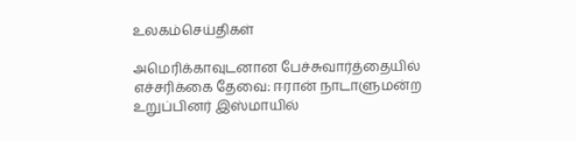உலகம்செய்திகள்

அமெரிக்காவுடனான பேச்சுவார்த்தையில் எச்சரிக்கை தேவை: ஈரான் நாடாளுமன்ற உறுப்பினர் இஸ்மாயில்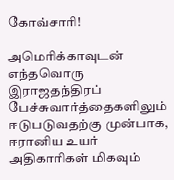கோவ்சாரி!

அமெரிக்காவுடன் எந்தவொரு இராஜதந்திரப் பேச்சுவார்த்தைகளிலும் ஈடுபடுவதற்கு முன்பாக, ஈரானிய உயர் அதிகாரிகள் மிகவும்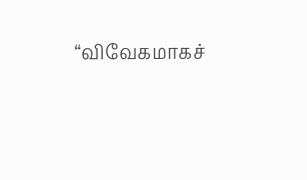“விவேகமாகச்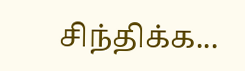சிந்திக்க...